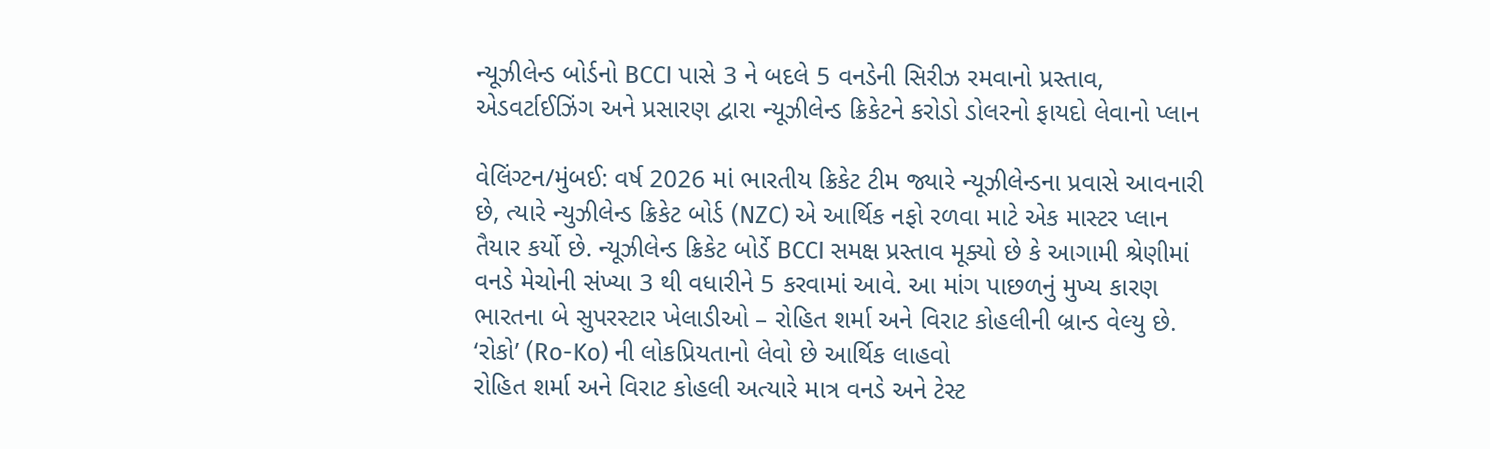ન્યૂઝીલેન્ડ બોર્ડનો BCCI પાસે 3 ને બદલે 5 વનડેની સિરીઝ રમવાનો પ્રસ્તાવ, એડવર્ટાઈઝિંગ અને પ્રસારણ દ્વારા ન્યૂઝીલેન્ડ ક્રિકેટને કરોડો ડોલરનો ફાયદો લેવાનો પ્લાન

વેલિંગ્ટન/મુંબઈ: વર્ષ 2026 માં ભારતીય ક્રિકેટ ટીમ જ્યારે ન્યૂઝીલેન્ડના પ્રવાસે આવનારી છે, ત્યારે ન્યુઝીલેન્ડ ક્રિકેટ બોર્ડ (NZC) એ આર્થિક નફો રળવા માટે એક માસ્ટર પ્લાન તૈયાર કર્યો છે. ન્યૂઝીલેન્ડ ક્રિકેટ બોર્ડે BCCI સમક્ષ પ્રસ્તાવ મૂક્યો છે કે આગામી શ્રેણીમાં વનડે મેચોની સંખ્યા 3 થી વધારીને 5 કરવામાં આવે. આ માંગ પાછળનું મુખ્ય કારણ ભારતના બે સુપરસ્ટાર ખેલાડીઓ – રોહિત શર્મા અને વિરાટ કોહલીની બ્રાન્ડ વેલ્યુ છે.
‘રોકો’ (Ro-Ko) ની લોકપ્રિયતાનો લેવો છે આર્થિક લાહવો
રોહિત શર્મા અને વિરાટ કોહલી અત્યારે માત્ર વનડે અને ટેસ્ટ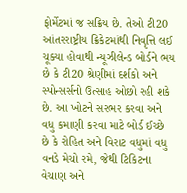ફોર્મેટમાં જ સક્રિય છે. તેઓ ટી20 આંતરરાષ્ટ્રીય ક્રિકેટમાંથી નિવૃત્તિ લઈ ચૂક્યા હોવાથી ન્યૂઝીલેન્ડ બોર્ડને ભય છે કે ટી20 શ્રેણીમાં દર્શકો અને સ્પોન્સર્સનો ઉત્સાહ ઓછો રહી શકે છે. આ ખોટને સરભર કરવા અને વધુ કમાણી કરવા માટે બોર્ડ ઈચ્છે છે કે રોહિત અને વિરાટ વધુમાં વધુ વનડે મેચો રમે, જેથી ટિકિટના વેચાણ અને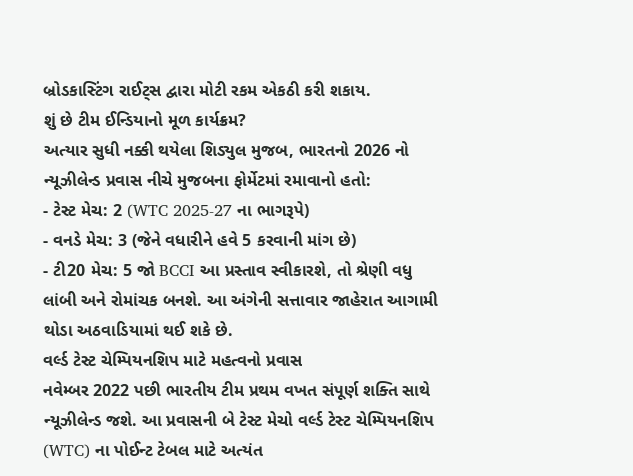બ્રોડકાસ્ટિંગ રાઈટ્સ દ્વારા મોટી રકમ એકઠી કરી શકાય.
શું છે ટીમ ઈન્ડિયાનો મૂળ કાર્યક્રમ?
અત્યાર સુધી નક્કી થયેલા શિડ્યુલ મુજબ, ભારતનો 2026 નો ન્યૂઝીલેન્ડ પ્રવાસ નીચે મુજબના ફોર્મેટમાં રમાવાનો હતો:
- ટેસ્ટ મેચ: 2 (WTC 2025-27 ના ભાગરૂપે)
- વનડે મેચ: 3 (જેને વધારીને હવે 5 કરવાની માંગ છે)
- ટી20 મેચ: 5 જો BCCI આ પ્રસ્તાવ સ્વીકારશે, તો શ્રેણી વધુ લાંબી અને રોમાંચક બનશે. આ અંગેની સત્તાવાર જાહેરાત આગામી થોડા અઠવાડિયામાં થઈ શકે છે.
વર્લ્ડ ટેસ્ટ ચેમ્પિયનશિપ માટે મહત્વનો પ્રવાસ
નવેમ્બર 2022 પછી ભારતીય ટીમ પ્રથમ વખત સંપૂર્ણ શક્તિ સાથે ન્યૂઝીલેન્ડ જશે. આ પ્રવાસની બે ટેસ્ટ મેચો વર્લ્ડ ટેસ્ટ ચેમ્પિયનશિપ (WTC) ના પોઈન્ટ ટેબલ માટે અત્યંત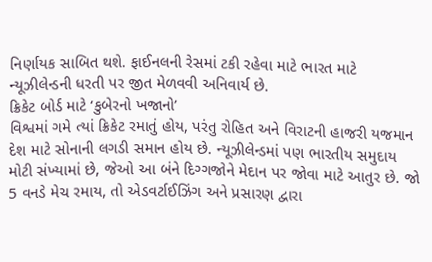નિર્ણાયક સાબિત થશે. ફાઈનલની રેસમાં ટકી રહેવા માટે ભારત માટે ન્યૂઝીલેન્ડની ધરતી પર જીત મેળવવી અનિવાર્ય છે.
ક્રિકેટ બોર્ડ માટે ‘કુબેરનો ખજાનો’
વિશ્વમાં ગમે ત્યાં ક્રિકેટ રમાતું હોય, પરંતુ રોહિત અને વિરાટની હાજરી યજમાન દેશ માટે સોનાની લગડી સમાન હોય છે. ન્યૂઝીલેન્ડમાં પણ ભારતીય સમુદાય મોટી સંખ્યામાં છે, જેઓ આ બંને દિગ્ગજોને મેદાન પર જોવા માટે આતુર છે. જો 5 વનડે મેચ રમાય, તો એડવર્ટાઈઝિંગ અને પ્રસારણ દ્વારા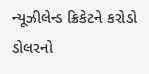ન્યૂઝીલેન્ડ ક્રિકેટને કરોડો ડોલરનો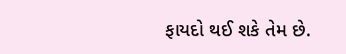ફાયદો થઈ શકે તેમ છે.